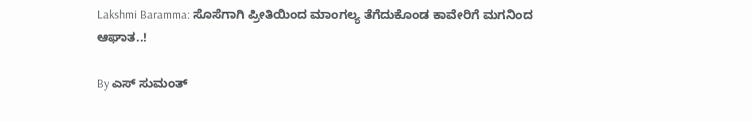Lakshmi Baramma: ಸೊಸೆಗಾಗಿ ಪ್ರೀತಿಯಿಂದ ಮಾಂಗಲ್ಯ ತೆಗೆದುಕೊಂಡ ಕಾವೇರಿಗೆ ಮಗನಿಂದ ಆಘಾತ..!

By ಎಸ್ ಸುಮಂತ್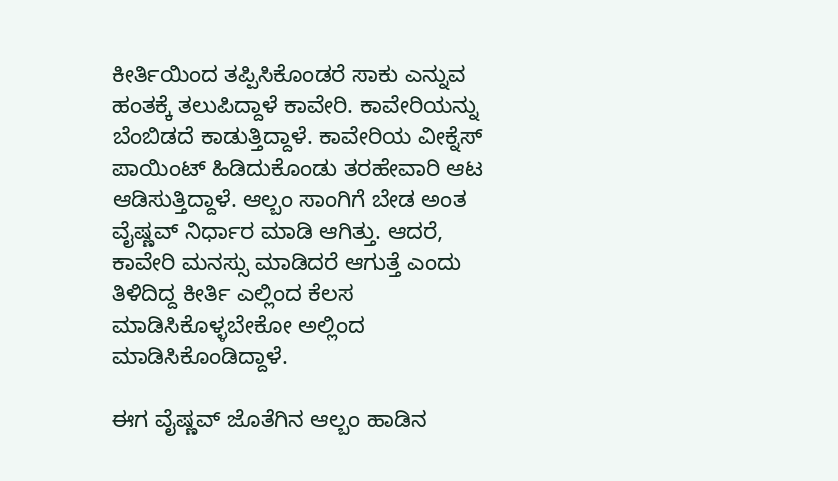ಕೀರ್ತಿಯಿಂದ ತಪ್ಪಿಸಿಕೊಂಡರೆ ಸಾಕು ಎನ್ನುವ ಹಂತಕ್ಕೆ ತಲುಪಿದ್ದಾಳೆ ಕಾವೇರಿ. ಕಾವೇರಿಯನ್ನು ಬೆಂಬಿಡದೆ ಕಾಡುತ್ತಿದ್ದಾಳೆ. ಕಾವೇರಿಯ ವೀಕ್ನೆಸ್ ಪಾಯಿಂಟ್ ಹಿಡಿದುಕೊಂಡು ತರಹೇವಾರಿ ಆಟ ಆಡಿಸುತ್ತಿದ್ದಾಳೆ. ಆಲ್ಬಂ ಸಾಂಗಿಗೆ ಬೇಡ ಅಂತ ವೈಷ್ಣವ್ ನಿರ್ಧಾರ ಮಾಡಿ ಆಗಿತ್ತು. ಆದರೆ, ಕಾವೇರಿ ಮನಸ್ಸು ಮಾಡಿದರೆ ಆಗುತ್ತೆ ಎಂದು ತಿಳಿದಿದ್ದ ಕೀರ್ತಿ ಎಲ್ಲಿಂದ ಕೆಲಸ ಮಾಡಿಸಿಕೊಳ್ಳಬೇಕೋ ಅಲ್ಲಿಂದ ಮಾಡಿಸಿಕೊಂಡಿದ್ದಾಳೆ.

ಈಗ ವೈಷ್ಣವ್ ಜೊತೆಗಿನ ಆಲ್ಬಂ ಹಾಡಿನ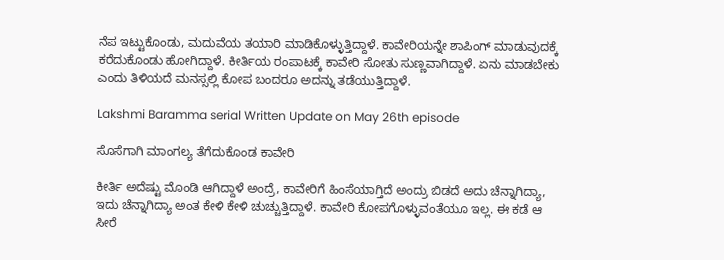ನೆಪ ಇಟ್ಟುಕೊಂಡು, ಮದುವೆಯ ತಯಾರಿ ಮಾಡಿಕೊಳ್ಳುತ್ತಿದ್ದಾಳೆ. ಕಾವೇರಿಯನ್ನೇ ಶಾಪಿಂಗ್ ಮಾಡುವುದಕ್ಕೆ ಕರೆದುಕೊಂಡು ಹೋಗಿದ್ದಾಳೆ. ಕೀರ್ತಿಯ ರಂಪಾಟಕ್ಕೆ ಕಾವೇರಿ ಸೋತು ಸುಣ್ಣವಾಗಿದ್ದಾಳೆ. ಏನು ಮಾಡಬೇಕು ಎಂದು ತಿಳಿಯದೆ ಮನಸ್ಸಲ್ಲಿ ಕೋಪ ಬಂದರೂ ಅದನ್ನು ತಡೆಯುತ್ತಿದ್ದಾಳೆ.

Lakshmi Baramma serial Written Update on May 26th episode

ಸೊಸೆಗಾಗಿ ಮಾಂಗಲ್ಯ ತೆಗೆದುಕೊಂಡ ಕಾವೇರಿ

ಕೀರ್ತಿ ಅದೆಷ್ಟು ಮೊಂಡಿ ಆಗಿದ್ದಾಳೆ ಅಂದ್ರೆ, ಕಾವೇರಿಗೆ ಹಿಂಸೆಯಾಗ್ತಿದೆ ಅಂದ್ರು ಬಿಡದೆ ಅದು ಚೆನ್ನಾಗಿದ್ಯಾ, ಇದು ಚೆನ್ನಾಗಿದ್ಯಾ ಅಂತ ಕೇಳಿ ಕೇಳಿ ಚುಚ್ಚುತ್ತಿದ್ದಾಳೆ. ಕಾವೇರಿ ಕೋಪಗೊಳ್ಳುವಂತೆಯೂ ಇಲ್ಲ. ಈ ಕಡೆ ಆ ಸೀರೆ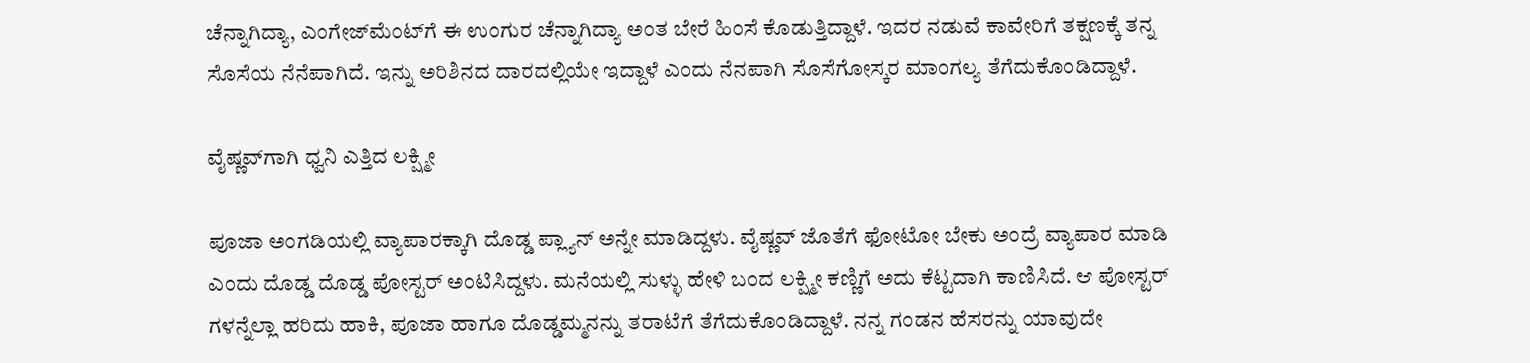ಚೆನ್ನಾಗಿದ್ಯಾ, ಎಂಗೇಜ್‌ಮೆಂಟ್‌ಗೆ ಈ ಉಂಗುರ ಚೆನ್ನಾಗಿದ್ಯಾ ಅಂತ ಬೇರೆ ಹಿಂಸೆ ಕೊಡುತ್ತಿದ್ದಾಳೆ. ಇದರ ನಡುವೆ ಕಾವೇರಿಗೆ ತಕ್ಷಣಕ್ಕೆ ತನ್ನ ಸೊಸೆಯ ನೆನೆಪಾಗಿದೆ. ಇನ್ನು ಅರಿಶಿನದ ದಾರದಲ್ಲಿಯೇ ಇದ್ದಾಳೆ ಎಂದು ನೆನಪಾಗಿ ಸೊಸೆಗೋಸ್ಕರ ಮಾಂಗಲ್ಯ ತೆಗೆದುಕೊಂಡಿದ್ದಾಳೆ.

ವೈಷ್ಣವ್‌ಗಾಗಿ ಧ್ವನಿ ಎತ್ತಿದ ಲಕ್ಷ್ಮೀ

ಪೂಜಾ ಅಂಗಡಿಯಲ್ಲಿ ವ್ಯಾಪಾರಕ್ಕಾಗಿ ದೊಡ್ಡ ಪ್ಲ್ಯಾನ್ ಅನ್ನೇ ಮಾಡಿದ್ದಳು. ವೈಷ್ಣವ್ ಜೊತೆಗೆ ಫೋಟೋ ಬೇಕು ಅಂದ್ರೆ ವ್ಯಾಪಾರ ಮಾಡಿ ಎಂದು ದೊಡ್ಡ ದೊಡ್ಡ ಪೋಸ್ಟರ್ ಅಂಟಿಸಿದ್ದಳು. ಮನೆಯಲ್ಲಿ ಸುಳ್ಳು ಹೇಳಿ ಬಂದ ಲಕ್ಷ್ಮೀ ಕಣ್ಣಿಗೆ ಅದು ಕೆಟ್ಟದಾಗಿ ಕಾಣಿಸಿದೆ. ಆ ಪೋಸ್ಟರ್ ಗಳನ್ನೆಲ್ಲಾ ಹರಿದು ಹಾಕಿ, ಪೂಜಾ ಹಾಗೂ ದೊಡ್ಡಮ್ಮನನ್ನು ತರಾಟೆಗೆ ತೆಗೆದುಕೊಂಡಿದ್ದಾಳೆ. ನನ್ನ ಗಂಡನ ಹೆಸರನ್ನು ಯಾವುದೇ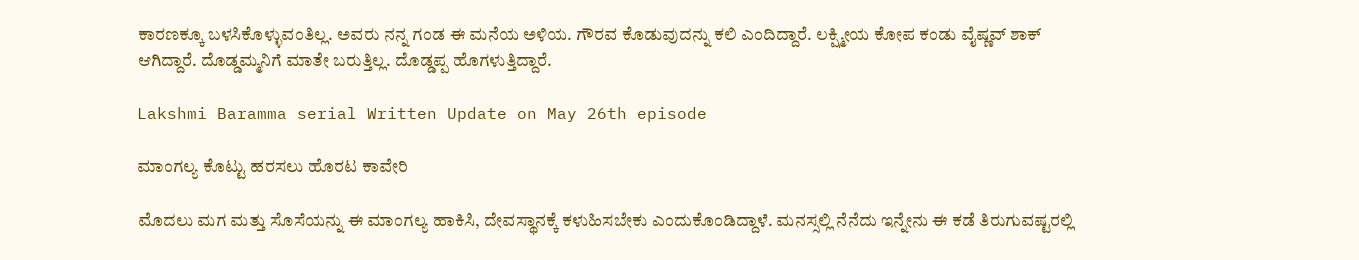ಕಾರಣಕ್ಕೂ ಬಳಸಿಕೊಳ್ಳುವಂತಿಲ್ಲ. ಅವರು ನನ್ನ ಗಂಡ ಈ ಮನೆಯ ಅಳಿಯ. ಗೌರವ ಕೊಡುವುದನ್ನು ಕಲಿ ಎಂದಿದ್ದಾರೆ. ಲಕ್ಷ್ಮೀಯ ಕೋಪ ಕಂಡು ವೈಷ್ಣವ್ ಶಾಕ್ ಆಗಿದ್ದಾರೆ. ದೊಡ್ಡಮ್ಮನಿಗೆ ಮಾತೇ ಬರುತ್ತಿಲ್ಲ. ದೊಡ್ಡಪ್ಪ ಹೊಗಳುತ್ತಿದ್ದಾರೆ.

Lakshmi Baramma serial Written Update on May 26th episode

ಮಾಂಗಲ್ಯ ಕೊಟ್ಟು ಹರಸಲು ಹೊರಟ ಕಾವೇರಿ

ಮೊದಲು ಮಗ ಮತ್ತು ಸೊಸೆಯನ್ನು ಈ ಮಾಂಗಲ್ಯ ಹಾಕಿಸಿ, ದೇವಸ್ಥಾನಕ್ಕೆ ಕಳುಹಿಸಬೇಕು ಎಂದುಕೊಂಡಿದ್ದಾಳೆ. ಮನಸ್ಸಲ್ಲಿ ನೆನೆದು ಇನ್ನೇನು ಈ ಕಡೆ ತಿರುಗುವಷ್ಟರಲ್ಲಿ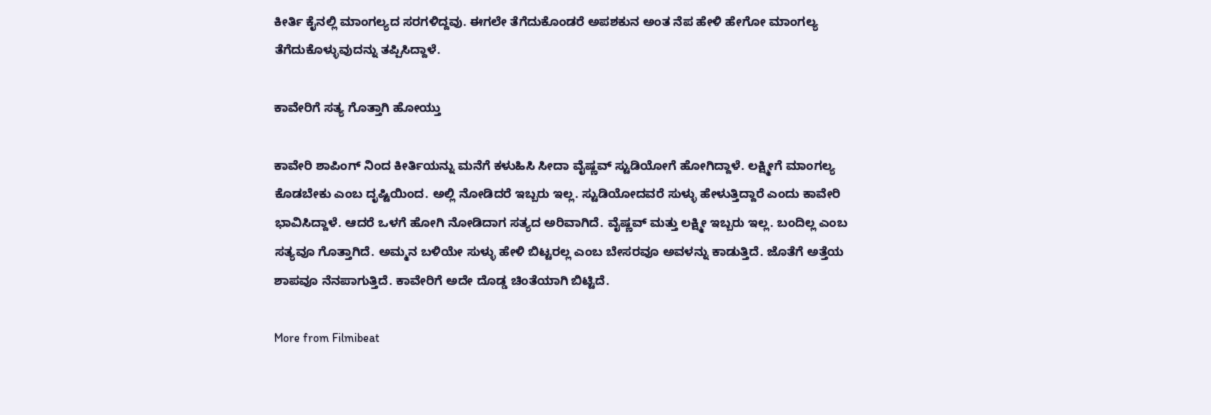ಕೀರ್ತಿ ಕೈನಲ್ಲಿ ಮಾಂಗಲ್ಯದ ಸರಗಳಿದ್ದವು. ಈಗಲೇ ತೆಗೆದುಕೊಂಡರೆ ಅಪಶಕುನ ಅಂತ ನೆಪ ಹೇಳಿ ಹೇಗೋ ಮಾಂಗಲ್ಯ ತೆಗೆದುಕೊಳ್ಳುವುದನ್ನು ತಪ್ಪಿಸಿದ್ದಾಳೆ.

ಕಾವೇರಿಗೆ ಸತ್ಯ ಗೊತ್ತಾಗಿ ಹೋಯ್ತು

ಕಾವೇರಿ ಶಾಪಿಂಗ್ ನಿಂದ ಕೀರ್ತಿಯನ್ನು ಮನೆಗೆ ಕಳುಹಿಸಿ ಸೀದಾ ವೈಷ್ಣವ್ ಸ್ಟುಡಿಯೋಗೆ ಹೋಗಿದ್ದಾಳೆ. ಲಕ್ಷ್ಮೀಗೆ ಮಾಂಗಲ್ಯ ಕೊಡಬೇಕು ಎಂಬ ದೃಷ್ಟಿಯಿಂದ. ಅಲ್ಲಿ ನೋಡಿದರೆ ಇಬ್ಬರು ಇಲ್ಲ. ಸ್ಟುಡಿಯೋದವರೆ ಸುಳ್ಳು ಹೇಳುತ್ತಿದ್ದಾರೆ ಎಂದು ಕಾವೇರಿ ಭಾವಿಸಿದ್ದಾಳೆ. ಆದರೆ ಒಳಗೆ ಹೋಗಿ ನೋಡಿದಾಗ ಸತ್ಯದ ಅರಿವಾಗಿದೆ. ವೈಷ್ಣವ್ ಮತ್ತು ಲಕ್ಷ್ಮೀ ಇಬ್ಬರು ಇಲ್ಲ. ಬಂದಿಲ್ಲ ಎಂಬ ಸತ್ಯವೂ ಗೊತ್ತಾಗಿದೆ. ಅಮ್ಮನ ಬಳಿಯೇ ಸುಳ್ಳು ಹೇಳಿ ಬಿಟ್ಟರಲ್ಲ ಎಂಬ ಬೇಸರವೂ ಅವಳನ್ನು ಕಾಡುತ್ತಿದೆ. ಜೊತೆಗೆ ಅತ್ತೆಯ ಶಾಪವೂ ನೆನಪಾಗುತ್ತಿದೆ. ಕಾವೇರಿಗೆ ಅದೇ ದೊಡ್ಡ ಚಿಂತೆಯಾಗಿ ಬಿಟ್ಟಿದೆ.

More from Filmibeat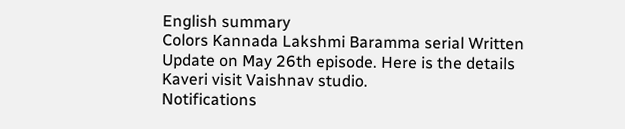English summary
Colors Kannada Lakshmi Baramma serial Written Update on May 26th episode. Here is the details Kaveri visit Vaishnav studio.
Notifications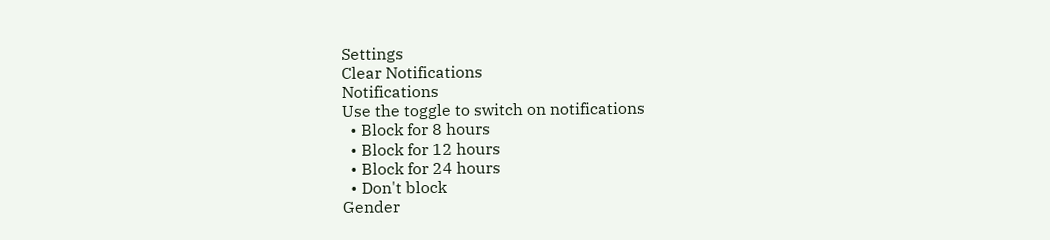Settings
Clear Notifications
Notifications
Use the toggle to switch on notifications
  • Block for 8 hours
  • Block for 12 hours
  • Block for 24 hours
  • Don't block
Gender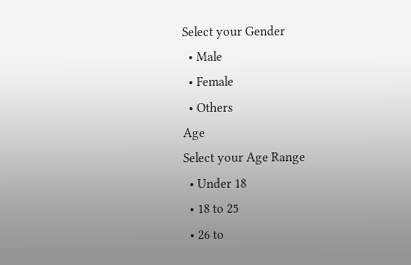Select your Gender
  • Male
  • Female
  • Others
Age
Select your Age Range
  • Under 18
  • 18 to 25
  • 26 to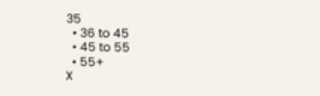35
  • 36 to 45
  • 45 to 55
  • 55+
X